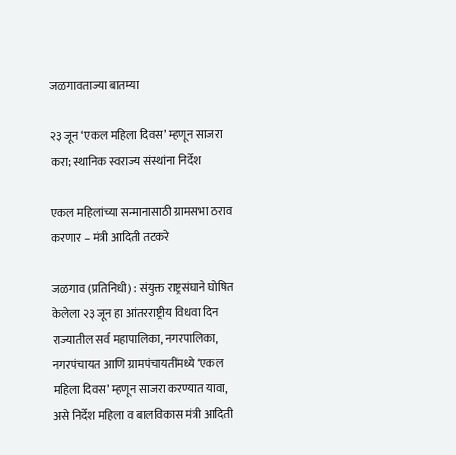जळगावताज्या बातम्या

२३ जून ‘एकल महिला दिवस’ म्हणून साजरा करा; स्थानिक स्वराज्य संस्थांना निर्देश

एकल महिलांच्या सन्मानासाठी ग्रामसभा ठराव करणार – मंत्री आदिती तटकरे

जळगाव (प्रतिनिधी) : संयुक्त राष्ट्रसंघाने घोषित केलेला २३ जून हा आंतरराष्ट्रीय विधवा दिन राज्यातील सर्व महापालिका, नगरपालिका, नगरपंचायत आणि ग्रामपंचायतींमध्ये ‘एकल महिला दिवस’ म्हणून साजरा करण्यात यावा, असे निर्देश महिला व बालविकास मंत्री आदिती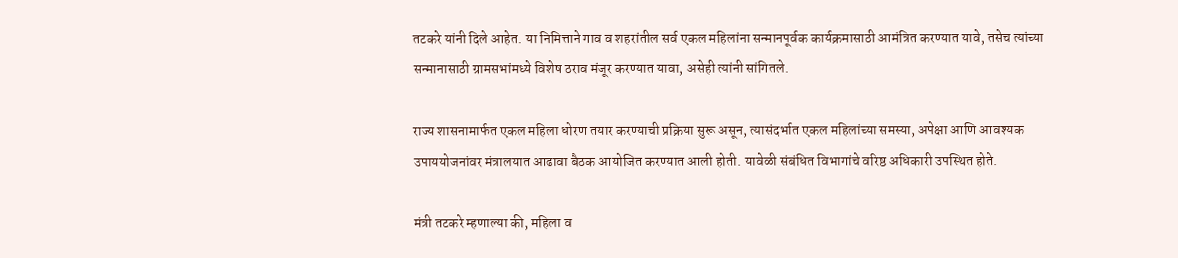तटकरे यांनी दिले आहेत. या निमित्ताने गाव व शहरांतील सर्व एकल महिलांना सन्मानपूर्वक कार्यक्रमासाठी आमंत्रित करण्यात यावे, तसेच त्यांच्या सन्मानासाठी ग्रामसभांमध्ये विशेष ठराव मंजूर करण्यात यावा, असेही त्यांनी सांगितले.

राज्य शासनामार्फत एकल महिला धोरण तयार करण्याची प्रक्रिया सुरू असून, त्यासंदर्भात एकल महिलांच्या समस्या, अपेक्षा आणि आवश्यक उपाययोजनांवर मंत्रालयात आढावा बैठक आयोजित करण्यात आली होती. यावेळी संबंधित विभागांचे वरिष्ठ अधिकारी उपस्थित होते.

मंत्री तटकरे म्हणाल्या की, महिला व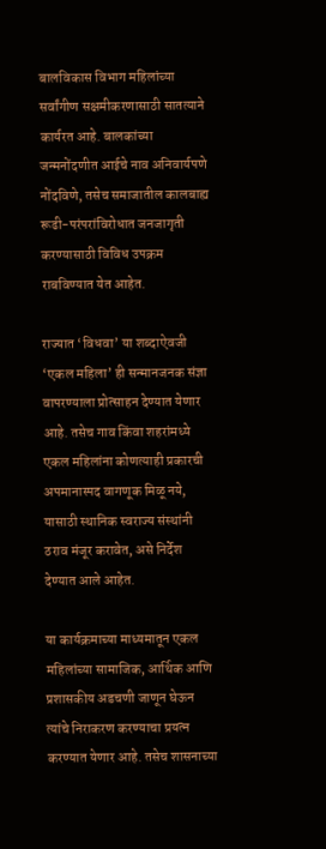बालविकास विभाग महिलांच्या सर्वांगीण सक्षमीकरणासाठी सातत्याने कार्यरत आहे. बालकांच्या जन्मनोंदणीत आईचे नाव अनिवार्यपणे नोंदविणे, तसेच समाजातील कालबाह्य रूढी-परंपरांविरोधात जनजागृती करण्यासाठी विविध उपक्रम राबविण्यात येत आहेत.

राज्यात ‘विधवा’ या शब्दाऐवजी ‘एकल महिला’ ही सन्मानजनक संज्ञा वापरण्याला प्रोत्साहन देण्यात येणार आहे. तसेच गाव किंवा शहरांमध्ये एकल महिलांना कोणत्याही प्रकारची अपमानास्पद वागणूक मिळू नये, यासाठी स्थानिक स्वराज्य संस्थांनी ठराव मंजूर करावेत, असे निर्देश देण्यात आले आहेत.

या कार्यक्रमाच्या माध्यमातून एकल महिलांच्या सामाजिक, आर्थिक आणि प्रशासकीय अडचणी जाणून घेऊन त्यांचे निराकरण करण्याचा प्रयत्न करण्यात येणार आहे. तसेच शासनाच्या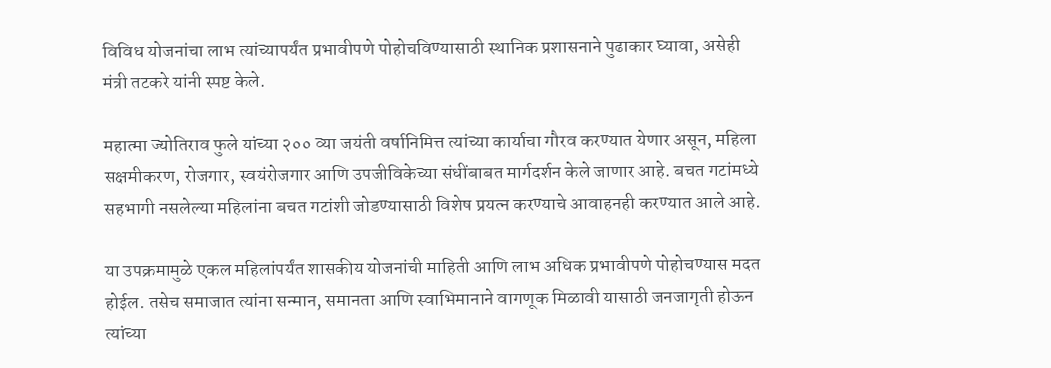विविध योजनांचा लाभ त्यांच्यापर्यंत प्रभावीपणे पोहोचविण्यासाठी स्थानिक प्रशासनाने पुढाकार घ्यावा, असेही मंत्री तटकरे यांनी स्पष्ट केले.

महात्मा ज्योतिराव फुले यांच्या २०० व्या जयंती वर्षानिमित्त त्यांच्या कार्याचा गौरव करण्यात येणार असून, महिला सक्षमीकरण, रोजगार, स्वयंरोजगार आणि उपजीविकेच्या संधींबाबत मार्गदर्शन केले जाणार आहे. बचत गटांमध्ये सहभागी नसलेल्या महिलांना बचत गटांशी जोडण्यासाठी विशेष प्रयत्न करण्याचे आवाहनही करण्यात आले आहे.

या उपक्रमामुळे एकल महिलांपर्यंत शासकीय योजनांची माहिती आणि लाभ अधिक प्रभावीपणे पोहोचण्यास मदत होईल. तसेच समाजात त्यांना सन्मान, समानता आणि स्वाभिमानाने वागणूक मिळावी यासाठी जनजागृती होऊन त्यांच्या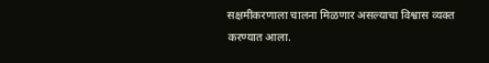सक्षमीकरणाला चालना मिळणार असल्याचा विश्वास व्यक्त करण्यात आला.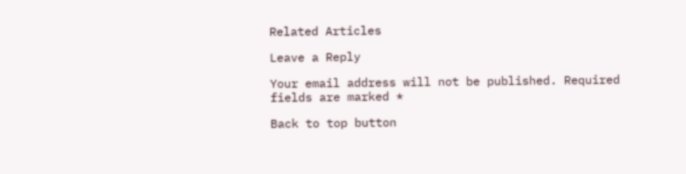Related Articles

Leave a Reply

Your email address will not be published. Required fields are marked *

Back to top button